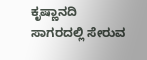ಕೃಷ್ಣಾನದಿ ಸಾಗರದಲ್ಲಿ ಸೇರುವ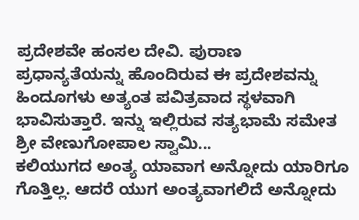ಪ್ರದೇಶವೇ ಹಂಸಲ ದೇವಿ. ಪುರಾಣ ಪ್ರಧಾನ್ಯತೆಯನ್ನು ಹೊಂದಿರುವ ಈ ಪ್ರದೇಶವನ್ನು ಹಿಂದೂಗಳು ಅತ್ಯಂತ ಪವಿತ್ರವಾದ ಸ್ಥಳವಾಗಿ ಭಾವಿಸುತ್ತಾರೆ. ಇನ್ನು ಇಲ್ಲಿರುವ ಸತ್ಯಭಾಮೆ ಸಮೇತ ಶ್ರೀ ವೇಣುಗೋಪಾಲ ಸ್ವಾಮಿ...
ಕಲಿಯುಗದ ಅಂತ್ಯ ಯಾವಾಗ ಅನ್ನೋದು ಯಾರಿಗೂ ಗೊತ್ತಿಲ್ಲ. ಆದರೆ ಯುಗ ಅಂತ್ಯವಾಗಲಿದೆ ಅನ್ನೋದು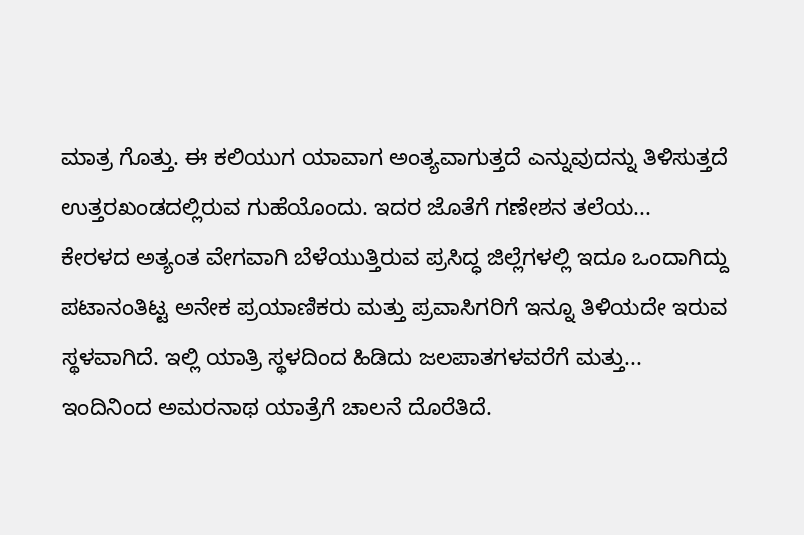ಮಾತ್ರ ಗೊತ್ತು. ಈ ಕಲಿಯುಗ ಯಾವಾಗ ಅಂತ್ಯವಾಗುತ್ತದೆ ಎನ್ನುವುದನ್ನು ತಿಳಿಸುತ್ತದೆ ಉತ್ತರಖಂಡದಲ್ಲಿರುವ ಗುಹೆಯೊಂದು. ಇದರ ಜೊತೆಗೆ ಗಣೇಶನ ತಲೆಯ...
ಕೇರಳದ ಅತ್ಯಂತ ವೇಗವಾಗಿ ಬೆಳೆಯುತ್ತಿರುವ ಪ್ರಸಿದ್ಧ ಜಿಲ್ಲೆಗಳಲ್ಲಿ ಇದೂ ಒಂದಾಗಿದ್ದು ಪಟಾನಂತಿಟ್ಟ ಅನೇಕ ಪ್ರಯಾಣಿಕರು ಮತ್ತು ಪ್ರವಾಸಿಗರಿಗೆ ಇನ್ನೂ ತಿಳಿಯದೇ ಇರುವ ಸ್ಥಳವಾಗಿದೆ. ಇಲ್ಲಿ ಯಾತ್ರಿ ಸ್ಥಳದಿಂದ ಹಿಡಿದು ಜಲಪಾತಗಳವರೆಗೆ ಮತ್ತು...
ಇಂದಿನಿಂದ ಅಮರನಾಥ ಯಾತ್ರೆಗೆ ಚಾಲನೆ ದೊರೆತಿದೆ.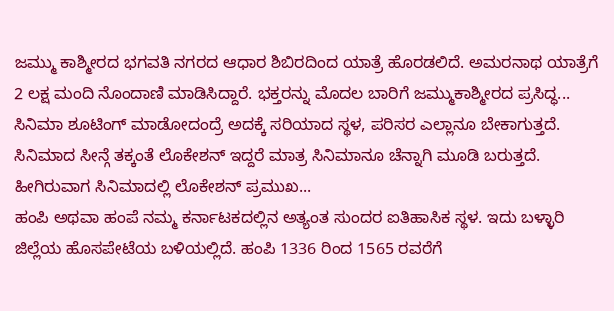ಜಮ್ಮು ಕಾಶ್ಮೀರದ ಭಗವತಿ ನಗರದ ಆಧಾರ ಶಿಬಿರದಿಂದ ಯಾತ್ರೆ ಹೊರಡಲಿದೆ. ಅಮರನಾಥ ಯಾತ್ರೆಗೆ 2 ಲಕ್ಷ ಮಂದಿ ನೊಂದಾಣಿ ಮಾಡಿಸಿದ್ದಾರೆ. ಭಕ್ತರನ್ನು ಮೊದಲ ಬಾರಿಗೆ ಜಮ್ಮುಕಾಶ್ಮೀರದ ಪ್ರಸಿದ್ಧ...
ಸಿನಿಮಾ ಶೂಟಿಂಗ್ ಮಾಡೋದಂದ್ರೆ ಅದಕ್ಕೆ ಸರಿಯಾದ ಸ್ಥಳ, ಪರಿಸರ ಎಲ್ಲಾನೂ ಬೇಕಾಗುತ್ತದೆ. ಸಿನಿಮಾದ ಸೀನ್ಗೆ ತಕ್ಕಂತೆ ಲೊಕೇಶನ್ ಇದ್ದರೆ ಮಾತ್ರ ಸಿನಿಮಾನೂ ಚೆನ್ನಾಗಿ ಮೂಡಿ ಬರುತ್ತದೆ. ಹೀಗಿರುವಾಗ ಸಿನಿಮಾದಲ್ಲಿ ಲೊಕೇಶನ್ ಪ್ರಮುಖ...
ಹಂಪಿ ಅಥವಾ ಹಂಪೆ ನಮ್ಮ ಕರ್ನಾಟಕದಲ್ಲಿನ ಅತ್ಯಂತ ಸುಂದರ ಐತಿಹಾಸಿಕ ಸ್ಥಳ. ಇದು ಬಳ್ಳಾರಿ ಜಿಲ್ಲೆಯ ಹೊಸಪೇಟೆಯ ಬಳಿಯಲ್ಲಿದೆ. ಹಂಪಿ 1336 ರಿಂದ 1565 ರವರೆಗೆ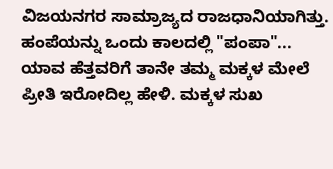ವಿಜಯನಗರ ಸಾಮ್ರಾಜ್ಯದ ರಾಜಧಾನಿಯಾಗಿತ್ತು. ಹಂಪೆಯನ್ನು ಒಂದು ಕಾಲದಲ್ಲಿ "ಪಂಪಾ"...
ಯಾವ ಹೆತ್ತವರಿಗೆ ತಾನೇ ತಮ್ಮ ಮಕ್ಕಳ ಮೇಲೆ ಪ್ರೀತಿ ಇರೋದಿಲ್ಲ ಹೇಳಿ. ಮಕ್ಕಳ ಸುಖ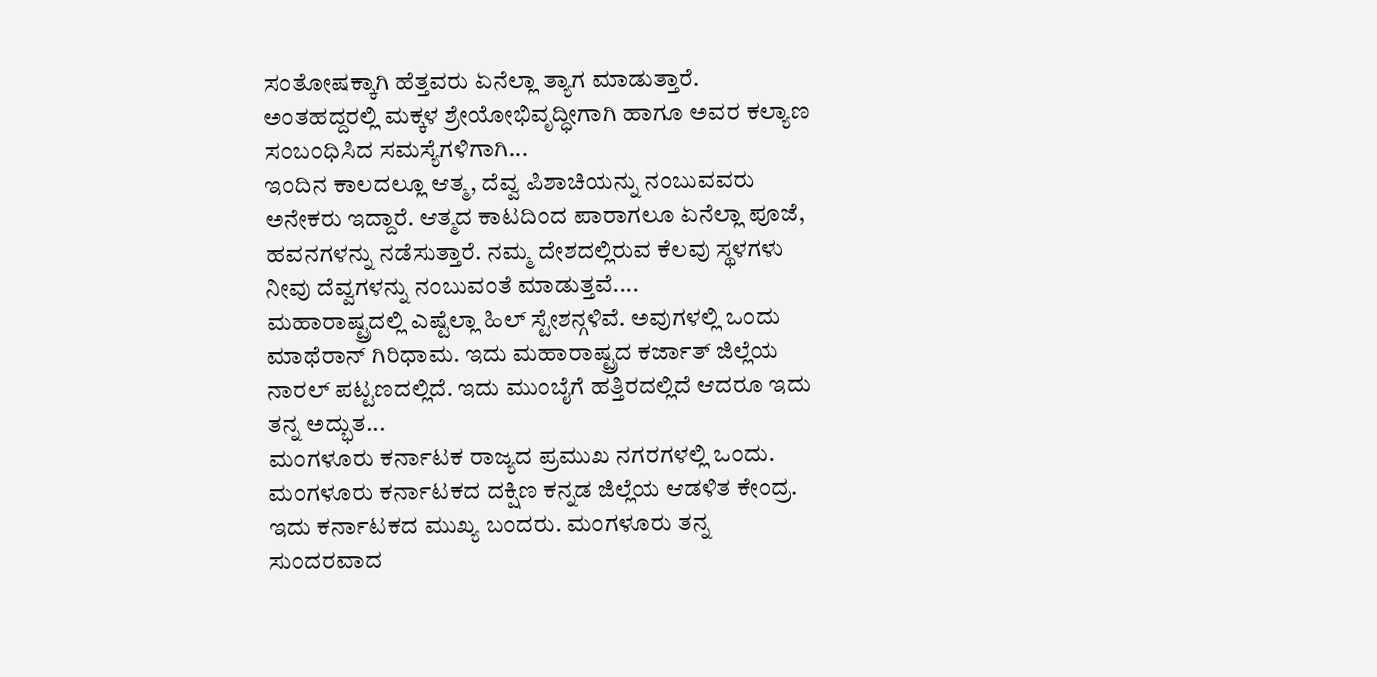ಸಂತೋಷಕ್ಕಾಗಿ ಹೆತ್ತವರು ಏನೆಲ್ಲಾ ತ್ಯಾಗ ಮಾಡುತ್ತಾರೆ. ಅಂತಹದ್ದರಲ್ಲಿ ಮಕ್ಕಳ ಶ್ರೇಯೋಭಿವೃದ್ಧೀಗಾಗಿ ಹಾಗೂ ಅವರ ಕಲ್ಯಾಣ ಸಂಬಂಧಿಸಿದ ಸಮಸ್ಯೆಗಳಿಗಾಗಿ...
ಇಂದಿನ ಕಾಲದಲ್ಲೂ ಆತ್ಮ, ದೆವ್ವ ಪಿಶಾಚಿಯನ್ನು ನಂಬುವವರು ಅನೇಕರು ಇದ್ದಾರೆ. ಆತ್ಮದ ಕಾಟದಿಂದ ಪಾರಾಗಲೂ ಏನೆಲ್ಲಾ ಪೂಜೆ, ಹವನಗಳನ್ನು ನಡೆಸುತ್ತಾರೆ. ನಮ್ಮ ದೇಶದಲ್ಲಿರುವ ಕೆಲವು ಸ್ಥಳಗಳು ನೀವು ದೆವ್ವಗಳನ್ನು ನಂಬುವಂತೆ ಮಾಡುತ್ತವೆ....
ಮಹಾರಾಷ್ಟ್ರದಲ್ಲಿ ಎಷ್ಟೆಲ್ಲಾ ಹಿಲ್ ಸ್ಟೇಶನ್ಗಳಿವೆ. ಅವುಗಳಲ್ಲಿ ಒಂದು ಮಾಥೆರಾನ್ ಗಿರಿಧಾಮ. ಇದು ಮಹಾರಾಷ್ಟ್ರದ ಕರ್ಜಾತ್ ಜಿಲ್ಲೆಯ ನಾರಲ್ ಪಟ್ಟಣದಲ್ಲಿದೆ. ಇದು ಮುಂಬೈಗೆ ಹತ್ತಿರದಲ್ಲಿದೆ ಆದರೂ ಇದು ತನ್ನ ಅದ್ಭುತ...
ಮಂಗಳೂರು ಕರ್ನಾಟಕ ರಾಜ್ಯದ ಪ್ರಮುಖ ನಗರಗಳಲ್ಲಿ ಒಂದು. ಮಂಗಳೂರು ಕರ್ನಾಟಕದ ದಕ್ಷಿಣ ಕನ್ನಡ ಜಿಲ್ಲೆಯ ಆಡಳಿತ ಕೇಂದ್ರ. ಇದು ಕರ್ನಾಟಕದ ಮುಖ್ಯ ಬಂದರು. ಮಂಗಳೂರು ತನ್ನ ಸುಂದರವಾದ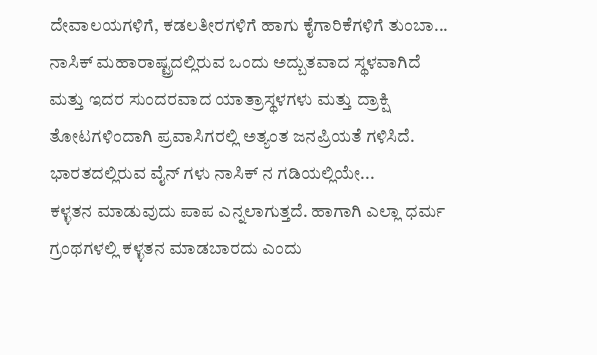ದೇವಾಲಯಗಳಿಗೆ, ಕಡಲತೀರಗಳಿಗೆ ಹಾಗು ಕೈಗಾರಿಕೆಗಳಿಗೆ ತುಂಬಾ...
ನಾಸಿಕ್ ಮಹಾರಾಷ್ಟ್ರದಲ್ಲಿರುವ ಒಂದು ಅದ್ಬುತವಾದ ಸ್ಥಳವಾಗಿದೆ ಮತ್ತು ಇದರ ಸುಂದರವಾದ ಯಾತ್ರಾಸ್ಥಳಗಳು ಮತ್ತು ದ್ರಾಕ್ಷಿ ತೋಟಗಳಿಂದಾಗಿ ಪ್ರವಾಸಿಗರಲ್ಲಿ ಅತ್ಯಂತ ಜನಪ್ರಿಯತೆ ಗಳಿಸಿದೆ. ಭಾರತದಲ್ಲಿರುವ ವೈನ್ ಗಳು ನಾಸಿಕ್ ನ ಗಡಿಯಲ್ಲಿಯೇ...
ಕಳ್ಳತನ ಮಾಡುವುದು ಪಾಪ ಎನ್ನಲಾಗುತ್ತದೆ. ಹಾಗಾಗಿ ಎಲ್ಲಾ ಧರ್ಮ ಗ್ರಂಥಗಳಲ್ಲಿ ಕಳ್ಳತನ ಮಾಡಬಾರದು ಎಂದು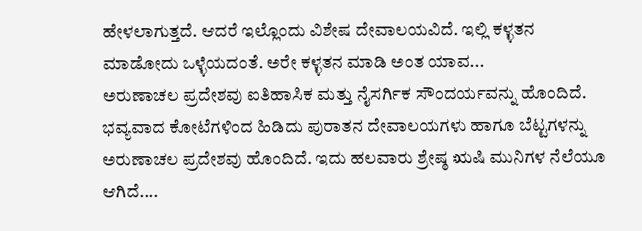ಹೇಳಲಾಗುತ್ತದೆ. ಆದರೆ ಇಲ್ಲೊಂದು ವಿಶೇಷ ದೇವಾಲಯವಿದೆ. ಇಲ್ಲಿ ಕಳ್ಳತನ ಮಾಡೋದು ಒಳ್ಳೆಯದಂತೆ. ಅರೇ ಕಳ್ಳತನ ಮಾಡಿ ಅಂತ ಯಾವ...
ಅರುಣಾಚಲ ಪ್ರದೇಶವು ಐತಿಹಾಸಿಕ ಮತ್ತು ನೈಸರ್ಗಿಕ ಸೌಂದರ್ಯವನ್ನು ಹೊಂದಿದೆ. ಭವ್ಯವಾದ ಕೋಟೆಗಳಿಂದ ಹಿಡಿದು ಪುರಾತನ ದೇವಾಲಯಗಳು ಹಾಗೂ ಬೆಟ್ಟಗಳನ್ನು ಅರುಣಾಚಲ ಪ್ರದೇಶವು ಹೊಂದಿದೆ. ಇದು ಹಲವಾರು ಶ್ರೇಷ್ಠ ಋಷಿ ಮುನಿಗಳ ನೆಲೆಯೂ ಆಗಿದೆ....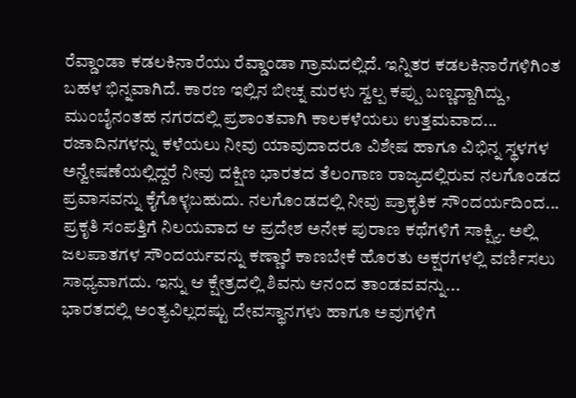ರೆವ್ಡಾಂಡಾ ಕಡಲಕಿನಾರೆಯು ರೆವ್ಡಾಂಡಾ ಗ್ರಾಮದಲ್ಲಿದೆ. ಇನ್ನಿತರ ಕಡಲಕಿನಾರೆಗಳಿಗಿಂತ ಬಹಳ ಭಿನ್ನವಾಗಿದೆ. ಕಾರಣ ಇಲ್ಲಿನ ಬೀಚ್ನ ಮರಳು ಸ್ವಲ್ಪ ಕಪ್ಪು ಬಣ್ಣದ್ದಾಗಿದ್ದು, ಮುಂಬೈನಂತಹ ನಗರದಲ್ಲಿ ಪ್ರಶಾಂತವಾಗಿ ಕಾಲಕಳೆಯಲು ಉತ್ತಮವಾದ...
ರಜಾದಿನಗಳನ್ನು ಕಳೆಯಲು ನೀವು ಯಾವುದಾದರೂ ವಿಶೇಷ ಹಾಗೂ ವಿಭಿನ್ನ ಸ್ಥಳಗಳ ಅನ್ವೇಷಣೆಯಲ್ಲಿದ್ದರೆ ನೀವು ದಕ್ಷಿಣ ಭಾರತದ ತೆಲಂಗಾಣ ರಾಜ್ಯದಲ್ಲಿರುವ ನಲಗೊಂಡದ ಪ್ರವಾಸವನ್ನು ಕೈಗೊಳ್ಳಬಹುದು. ನಲಗೊಂಡದಲ್ಲಿ ನೀವು ಪ್ರಾಕೃತಿಕ ಸೌಂದರ್ಯದಿಂದ...
ಪ್ರಕೃತಿ ಸಂಪತ್ತಿಗೆ ನಿಲಯವಾದ ಆ ಪ್ರದೇಶ ಅನೇಕ ಪುರಾಣ ಕಥೆಗಳಿಗೆ ಸಾಕ್ಷ್ಯಿ. ಅಲ್ಲಿ ಜಲಪಾತಗಳ ಸೌಂದರ್ಯವನ್ನು ಕಣ್ಣಾರೆ ಕಾಣಬೇಕೆ ಹೊರತು ಅಕ್ಷರಗಳಲ್ಲಿ ವರ್ಣಿಸಲು ಸಾಧ್ಯವಾಗದು. ಇನ್ನು ಆ ಕ್ಷೇತ್ರದಲ್ಲಿ ಶಿವನು ಆನಂದ ತಾಂಡವವನ್ನು...
ಭಾರತದಲ್ಲಿ ಅಂತ್ಯವಿಲ್ಲದಷ್ಟು ದೇವಸ್ಥಾನಗಳು ಹಾಗೂ ಅವುಗಳಿಗೆ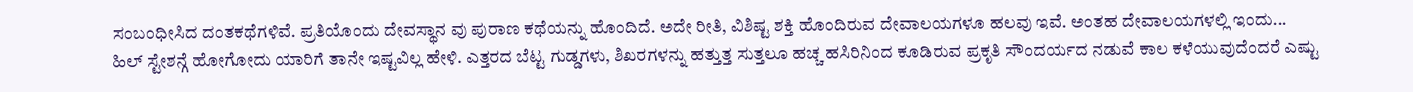ಸಂಬಂಧೀಸಿದ ದಂತಕಥೆಗಳಿವೆ. ಪ್ರತಿಯೊಂದು ದೇವಸ್ಥಾನ ವು ಪುರಾಣ ಕಥೆಯನ್ನು ಹೊಂದಿದೆ. ಅದೇ ರೀತಿ, ವಿಶಿಷ್ಟ ಶಕ್ತಿ ಹೊಂದಿರುವ ದೇವಾಲಯಗಳೂ ಹಲವು ಇವೆ. ಅಂತಹ ದೇವಾಲಯಗಳಲ್ಲಿ ಇಂದು...
ಹಿಲ್ ಸ್ಟೇಶನ್ಗೆ ಹೋಗೋದು ಯಾರಿಗೆ ತಾನೇ ಇಷ್ಟವಿಲ್ಲ ಹೇಳಿ. ಎತ್ತರದ ಬೆಟ್ಟ ಗುಡ್ಡಗಳು, ಶಿಖರಗಳನ್ನು ಹತ್ತುತ್ತ ಸುತ್ತಲೂ ಹಚ್ಚ ಹಸಿರಿನಿಂದ ಕೂಡಿರುವ ಪ್ರಕೃತಿ ಸೌಂದರ್ಯದ ನಡುವೆ ಕಾಲ ಕಳೆಯುವುದೆಂದರೆ ಎಷ್ಟು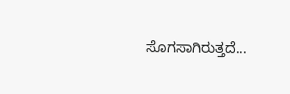ಸೊಗಸಾಗಿರುತ್ತದೆ...